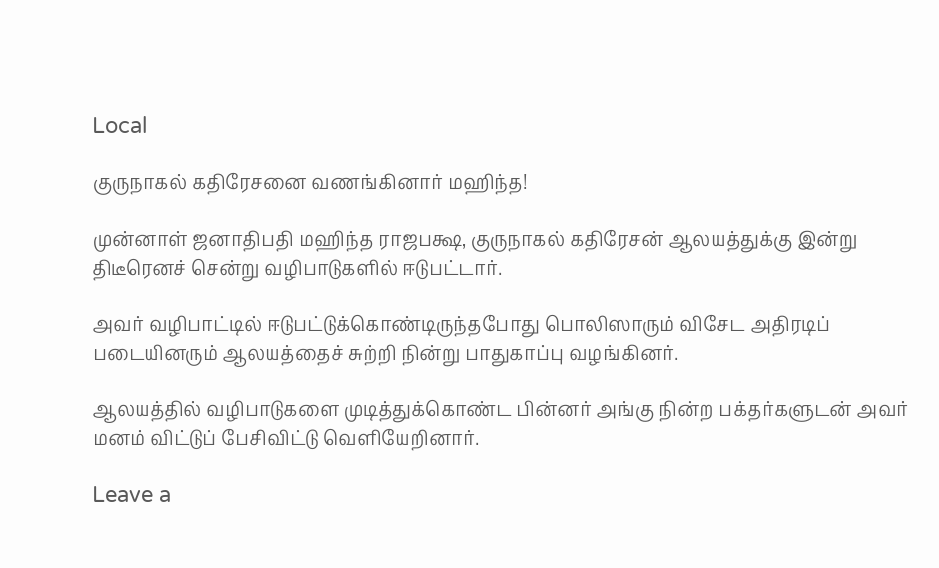Local

குருநாகல் கதிரேசனை வணங்கினார் மஹிந்த!

முன்னாள் ஜனாதிபதி மஹிந்த ராஜபக்ஷ, குருநாகல் கதிரேசன் ஆலயத்துக்கு இன்று திடீரெனச் சென்று வழிபாடுகளில் ஈடுபட்டார்.

அவர் வழிபாட்டில் ஈடுபட்டுக்கொண்டிருந்தபோது பொலிஸாரும் விசேட அதிரடிப் படையினரும் ஆலயத்தைச் சுற்றி நின்று பாதுகாப்பு வழங்கினர்.

ஆலயத்தில் வழிபாடுகளை முடித்துக்கொண்ட பின்னர் அங்கு நின்ற பக்தர்களுடன் அவர் மனம் விட்டுப் பேசிவிட்டு வெளியேறினார்.

Leave a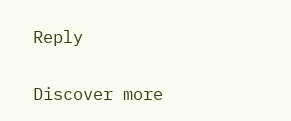Reply

Discover more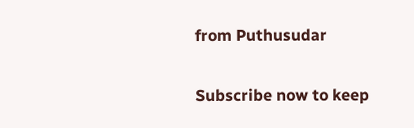from Puthusudar

Subscribe now to keep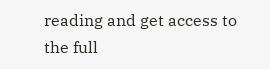reading and get access to the full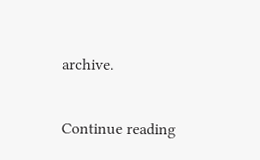archive.

Continue reading